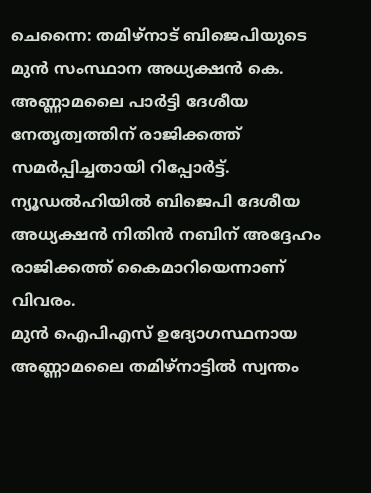ചെന്നൈ: തമിഴ്നാട് ബിജെപിയുടെ മുൻ സംസ്ഥാന അധ്യക്ഷൻ കെ. അണ്ണാമലൈ പാർട്ടി ദേശീയ നേതൃത്വത്തിന് രാജിക്കത്ത് സമർപ്പിച്ചതായി റിപ്പോർട്ട്. ന്യൂഡൽഹിയിൽ ബിജെപി ദേശീയ അധ്യക്ഷൻ നിതിൻ നബിന് അദ്ദേഹം രാജിക്കത്ത് കൈമാറിയെന്നാണ് വിവരം.
മുൻ ഐപിഎസ് ഉദ്യോഗസ്ഥനായ അണ്ണാമലൈ തമിഴ്നാട്ടിൽ സ്വന്തം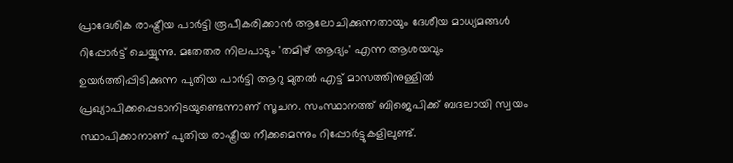പ്രാദേശിക രാഷ്ട്രീയ പാർട്ടി രൂപീകരിക്കാൻ ആലോചിക്കുന്നതായും ദേശീയ മാധ്യമങ്ങൾ റിപ്പോർട്ട് ചെയ്യുന്നു. മതേതര നിലപാടും 'തമിഴ് ആദ്യം' എന്ന ആശയവും ഉയർത്തിപ്പിടിക്കുന്ന പുതിയ പാർട്ടി ആറു മുതൽ എട്ട് മാസത്തിനുള്ളിൽ പ്രഖ്യാപിക്കപ്പെടാനിടയുണ്ടെന്നാണ് സൂചന. സംസ്ഥാനത്ത് ബിജെപിക്ക് ബദലായി സ്വയം സ്ഥാപിക്കാനാണ് പുതിയ രാഷ്ട്രീയ നീക്കമെന്നും റിപ്പോർട്ടുകളിലുണ്ട്.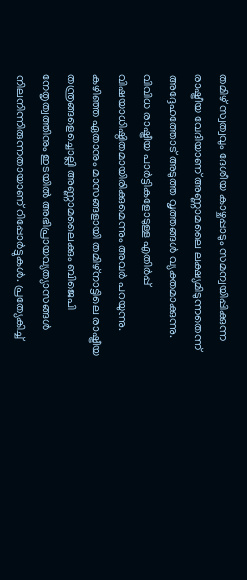തമിഴ് സ്വത്വവും ദേശീയ കാഴ്ചപ്പാടും സമന്വയിപ്പിക്കുന്ന രാഷ്ട്രീയ വേദിയാണ് അണ്ണാമലൈ ലക്ഷ്യമിടുന്നതെന്ന് അദ്ദേഹത്തോട് അടുത്ത വൃത്തങ്ങൾ വ്യക്തമാക്കുന്നു. വിവിധ രാഷ്ട്രീയ പാർട്ടികളോടുള്ള എതിർപ്പ് വിഷയാധിഷ്ഠിതമായിരിക്കുമെന്നും അവർ പറയുന്നു.
കഴിഞ്ഞ ഏതാനും മാസങ്ങളായി തമിഴ്നാട്ടിലെ രാഷ്ട്രീയ തന്ത്രങ്ങളെച്ചൊല്ലി അണ്ണാമലൈക്കും ബിജെപി നേതൃത്വത്തിനും ഇടയിൽ അഭിപ്രായവ്യത്യാസങ്ങൾ നിലനിന്നിരുന്നതായാണ് റിപ്പോർട്ടുകൾ. പ്രത്യേകിച്ച്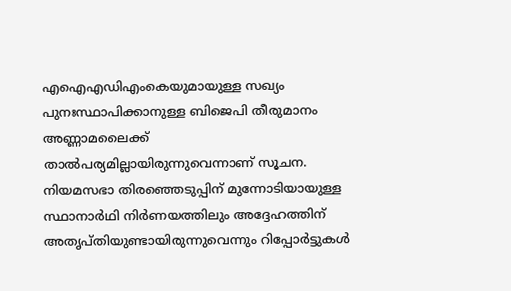എഐഎഡിഎംകെയുമായുള്ള സഖ്യം പുനഃസ്ഥാപിക്കാനുള്ള ബിജെപി തീരുമാനം അണ്ണാമലൈക്ക് താൽപര്യമില്ലായിരുന്നുവെന്നാണ് സൂചന. നിയമസഭാ തിരഞ്ഞെടുപ്പിന് മുന്നോടിയായുള്ള സ്ഥാനാർഥി നിർണയത്തിലും അദ്ദേഹത്തിന് അതൃപ്തിയുണ്ടായിരുന്നുവെന്നും റിപ്പോർട്ടുകൾ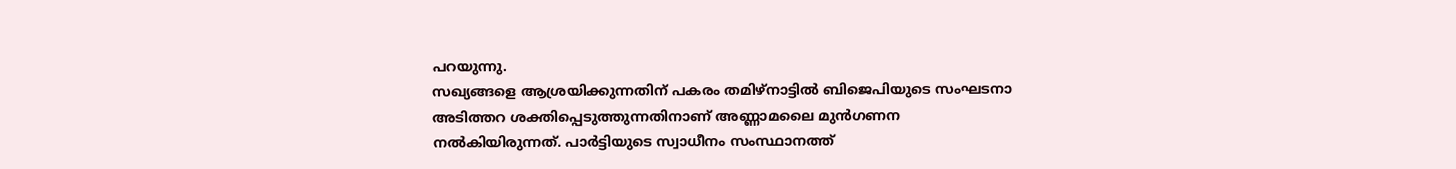പറയുന്നു.
സഖ്യങ്ങളെ ആശ്രയിക്കുന്നതിന് പകരം തമിഴ്നാട്ടിൽ ബിജെപിയുടെ സംഘടനാ അടിത്തറ ശക്തിപ്പെടുത്തുന്നതിനാണ് അണ്ണാമലൈ മുൻഗണന നൽകിയിരുന്നത്. പാർട്ടിയുടെ സ്വാധീനം സംസ്ഥാനത്ത്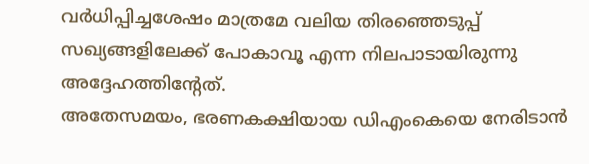വർധിപ്പിച്ചശേഷം മാത്രമേ വലിയ തിരഞ്ഞെടുപ്പ് സഖ്യങ്ങളിലേക്ക് പോകാവൂ എന്ന നിലപാടായിരുന്നു അദ്ദേഹത്തിന്റേത്.
അതേസമയം, ഭരണകക്ഷിയായ ഡിഎംകെയെ നേരിടാൻ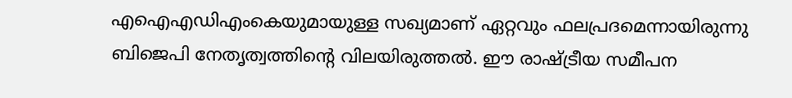എഐഎഡിഎംകെയുമായുള്ള സഖ്യമാണ് ഏറ്റവും ഫലപ്രദമെന്നായിരുന്നു ബിജെപി നേതൃത്വത്തിന്റെ വിലയിരുത്തൽ. ഈ രാഷ്ട്രീയ സമീപന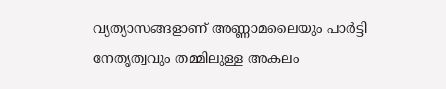വ്യത്യാസങ്ങളാണ് അണ്ണാമലൈയും പാർട്ടി നേതൃത്വവും തമ്മിലുള്ള അകലം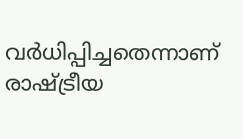വർധിപ്പിച്ചതെന്നാണ് രാഷ്ട്രീയ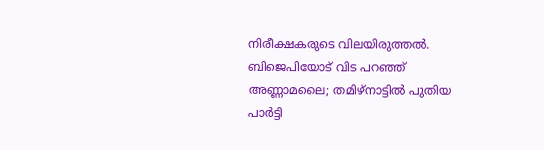നിരീക്ഷകരുടെ വിലയിരുത്തൽ.
ബിജെപിയോട് വിട പറഞ്ഞ് അണ്ണാമലൈ; തമിഴ്നാട്ടിൽ പുതിയ പാർട്ടി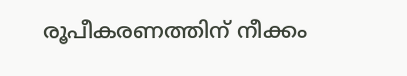രൂപീകരണത്തിന് നീക്കം